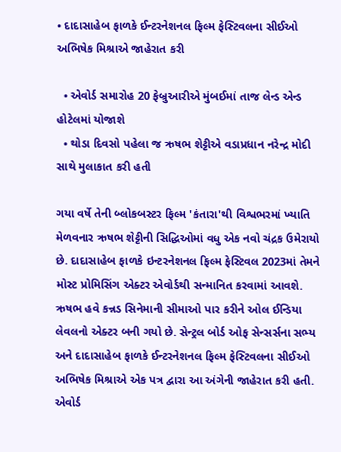• દાદાસાહેબ ફાળકે ઈન્ટરનેશનલ ફિલ્મ ફેસ્ટિવલના સીઈઓ અભિષેક મિશ્રાએ જાહેરાત કરી

  • એવોર્ડ સમારોહ 20 ફેબ્રુઆરીએ મુંબઈમાં તાજ લેન્ડ એન્ડ હોટેલમાં યોજાશે
  • થોડા દિવસો પહેલા જ ઋષભ શેટ્ટીએ વડાપ્રધાન નરેન્દ્ર મોદી સાથે મુલાકાત કરી હતી

ગયા વર્ષે તેની બ્લોકબસ્ટર ફિલ્મ 'કંતારા'થી વિશ્વભરમાં ખ્યાતિ મેળવનાર ઋષભ શેટ્ટીની સિદ્ધિઓમાં વધુ એક નવો ચંદ્રક ઉમેરાયો છે. દાદાસાહેબ ફાળકે ઇન્ટરનેશનલ ફિલ્મ ફેસ્ટિવલ 2023માં તેમને મોસ્ટ પ્રોમિસિંગ એક્ટર એવોર્ડથી સન્માનિત કરવામાં આવશે. ઋષભ હવે કન્નડ સિનેમાની સીમાઓ પાર કરીને ઓલ ઈન્ડિયા લેવલનો એક્ટર બની ગયો છે. સેન્ટ્રલ બોર્ડ ઓફ સેન્સર્સના સભ્ય અને દાદાસાહેબ ફાળકે ઈન્ટરનેશનલ ફિલ્મ ફેસ્ટિવલના સીઈઓ અભિષેક મિશ્રાએ એક પત્ર દ્વારા આ અંગેની જાહેરાત કરી હતી. એવોર્ડ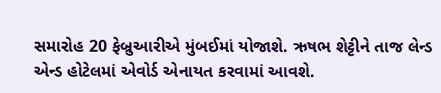સમારોહ 20 ફેબ્રુઆરીએ મુંબઈમાં યોજાશે. ઋષભ શેટ્ટીને તાજ લેન્ડ એન્ડ હોટેલમાં એવોર્ડ એનાયત કરવામાં આવશે.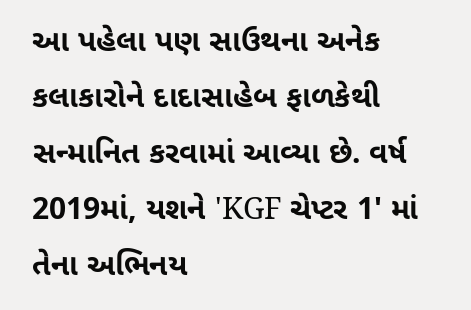આ પહેલા પણ સાઉથના અનેક કલાકારોને દાદાસાહેબ ફાળકેથી સન્માનિત કરવામાં આવ્યા છે. વર્ષ 2019માં, યશને 'KGF ચેપ્ટર 1' માં તેના અભિનય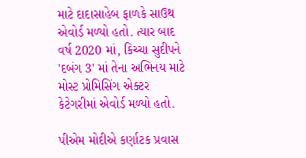માટે દાદાસાહેબ ફાળકે સાઉથ એવોર્ડ મળ્યો હતો. ત્યાર બાદ વર્ષ 2020 માં, કિચ્ચા સુદીપને 'દબંગ 3' માં તેના અભિનય માટે મોસ્ટ પ્રોમિસિંગ એક્ટર કેટેગરીમાં એવોર્ડ મળ્યો હતો.

પીએમ મોદીએ કર્ણાટક પ્રવાસ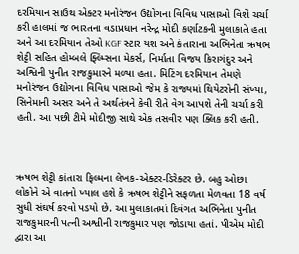દરમિયાન સાઉથ એક્ટર મનોરંજન ઉદ્યોગના વિવિધ પાસાઓ વિશે ચર્ચા કરી હાલમાં જ ભારતના વડાપ્રધાન નરેન્દ્ર મોદી કર્ણાટકની મુલાકાતે હતા અને આ દરમિયાન તેઓ KGF સ્ટાર યશ અને કંતારાના અભિનેતા ઋષભ શેટ્ટી સહિત હોમ્બલે ફ્લ્મ્સિના મેકર્સ, નિર્માતા વિજય કિરાગંદુર અને અશ્વિની પુનીત રાજકુમારને મળ્યા હતા. મિટિંગ દરમિયાન તેમણે મનોરંજન ઉદ્યોગના વિવિધ પાસાઓ જેમ કે રાજ્યમાં થિયેટરોની સંખ્યા, સિનેમાની અસર અને તે અર્થતંત્રને કેવી રીતે વેગ આપશે તેની ચર્ચા કરી હતી. આ પછી ટીમે મોદીજી સાથે એક તસવીર પણ ક્લિક કરી હતી.



ઋષભ શેટ્ટી કાંતારા ફિલ્મના લેખક-એક્ટર-ડિરેક્ટર છે. બહુ ઓછા લોકોને એ વાતનો ખ્યાલ હશે કે ઋષભ શેટ્ટીને સફળતા મેળવતા 18 વર્ષ સુધી સંઘર્ષ કરવો પડયો છે. આ મુલાકાતમાં દિવંગત અભિનેતા પુનીત રાજકુમારની પત્ની અશ્વીની રાજકુમાર પણ જોડાયા હતાં. પીએમ મોદી દ્વારા આ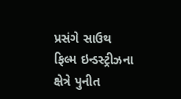પ્રસંગે સાઉથ ફિલ્મ ઇન્ડસ્ટ્રીઝના ક્ષેત્રે પુનીત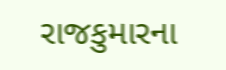રાજકુમારના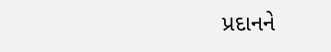પ્રદાનને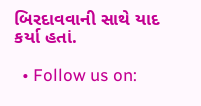બિરદાવવાની સાથે યાદ કર્યા હતાં.

  • Follow us on: